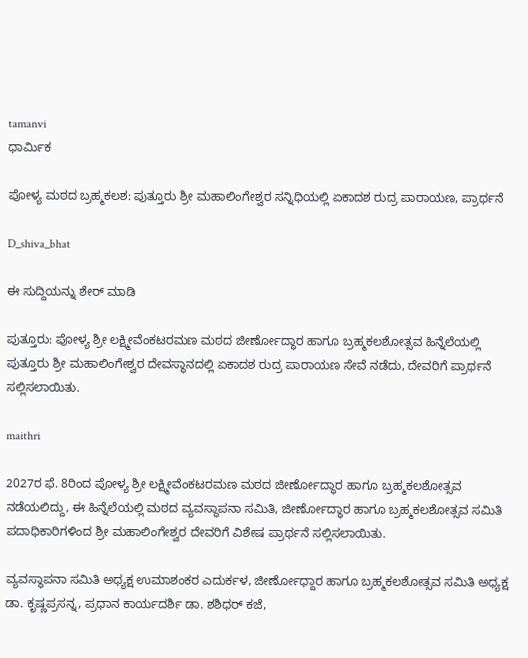tamanvi
ಧಾರ್ಮಿಕ

ಪೋಳ್ಯ ಮಠದ ಬ್ರಹ್ಮಕಲಶ: ಪುತ್ತೂರು ಶ್ರೀ ಮಹಾಲಿಂಗೇಶ್ವರ ಸನ್ನಿಧಿಯಲ್ಲಿ ಏಕಾದಶ ರುದ್ರ ಪಾರಾಯಣ, ಪ್ರಾರ್ಥನೆ

D_shiva_bhat

ಈ ಸುದ್ದಿಯನ್ನು ಶೇರ್ ಮಾಡಿ

ಪುತ್ತೂರು: ಪೋಳ್ಯ ಶ್ರೀ ಲಕ್ಷ್ಮೀವೆಂಕಟರಮಣ ಮಠದ ಜೀರ್ಣೋದ್ಧಾರ ಹಾಗೂ ಬ್ರಹ್ಮಕಲಶೋತ್ಸವ ಹಿನ್ನೆಲೆಯಲ್ಲಿ ಪುತ್ತೂರು ಶ್ರೀ ಮಹಾಲಿಂಗೇಶ್ವರ ದೇವಸ್ಥಾನದಲ್ಲಿ ಏಕಾದಶ ರುದ್ರ ಪಾರಾಯಣ ಸೇವೆ ನಡೆದು, ದೇವರಿಗೆ ಪ್ರಾರ್ಥನೆ ಸಲ್ಲಿಸಲಾಯಿತು.

maithri

2027ರ ಫೆ. 8ರಿಂದ ಪೋಳ್ಯ ಶ್ರೀ ಲಕ್ಷ್ಮೀವೆಂಕಟರಮಣ ಮಠದ ಜೀರ್ಣೋದ್ಧಾರ ಹಾಗೂ ಬ್ರಹ್ಮಕಲಶೋತ್ಸವ ನಡೆಯಲಿದ್ದು, ಈ ಹಿನ್ನೆಲೆಯಲ್ಲಿ ಮಠದ ವ್ಯವಸ್ಥಾಪನಾ ಸಮಿತಿ, ಜೀರ್ಣೋದ್ಧಾರ ಹಾಗೂ ಬ್ರಹ್ಮಕಲಶೋತ್ಸವ ಸಮಿತಿ ಪದಾಧಿಕಾರಿಗಳಿಂದ ಶ್ರೀ ಮಹಾಲಿಂಗೇಶ್ವರ ದೇವರಿಗೆ ವಿಶೇಷ ಪ್ರಾರ್ಥನೆ ಸಲ್ಲಿಸಲಾಯಿತು.

ವ್ಯವಸ್ಥಾಪನಾ ಸಮಿತಿ ಅಧ್ಯಕ್ಷ ಉಮಾಶಂಕರ ಎದುರ್ಕಳ, ಜೀರ್ಣೋಧ್ದಾರ ಹಾಗೂ ಬ್ರಹ್ಮಕಲಶೋತ್ಸವ ಸಮಿತಿ ಅಧ್ಯಕ್ಷ ಡಾ. ಕೃಷ್ಣಪ್ರಸನ್ನ, ಪ್ರಧಾನ ಕಾರ್ಯದರ್ಶಿ ಡಾ. ಶಶಿಧರ್ ಕಜೆ,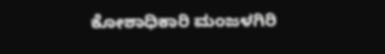ಕೋಶಾಧಿಕಾರಿ ಮಂಜಳಗಿರಿ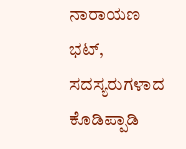ನಾರಾಯಣ ಭಟ್, ಸದಸ್ಯರುಗಳಾದ ಕೊಡಿಪ್ಪಾಡಿ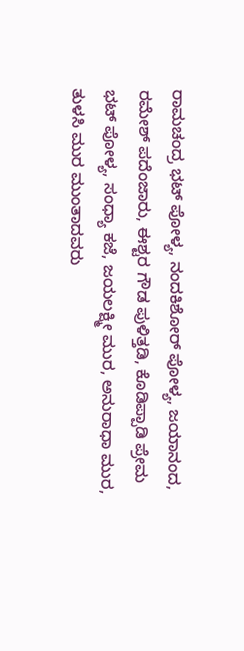ರಾಮಚಂದ್ರ ಭಟ್ ಪೋಳ್ಯ, ನಂದಕಿಶೋರ್ ಪೋಳ್ಯ, ಜಯಾನಂದ, ರಮೇಶ್ ಪದೆಂಜಾರು, ಈಶ್ಟರ ಗೌಡ ಪುಳಿತ್ತಡಿ, ಕೊಡಿಪ್ಪಾಡಿ ಪ್ರೇಮ ಭಟ್ ಪೋಳ್ಯ, ಸಂಧ್ಯಾ ಕಜೆ, ಜಯಲಕ್ಷ್ಮೀ ಮುರ, ಅನುರಾಧಾ ಮುರ, ತುಳಸಿ ಮುರ ಮುಂತಾದವರು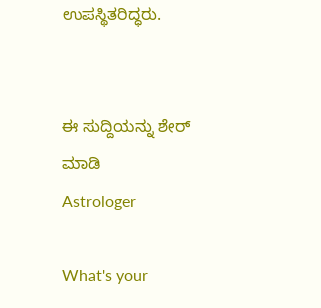ಉಪಸ್ಥಿತರಿದ್ಧರು.


ಈ ಸುದ್ದಿಯನ್ನು ಶೇರ್ ಮಾಡಿ
Astrologer

What's your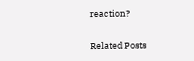reaction?

Related Posts